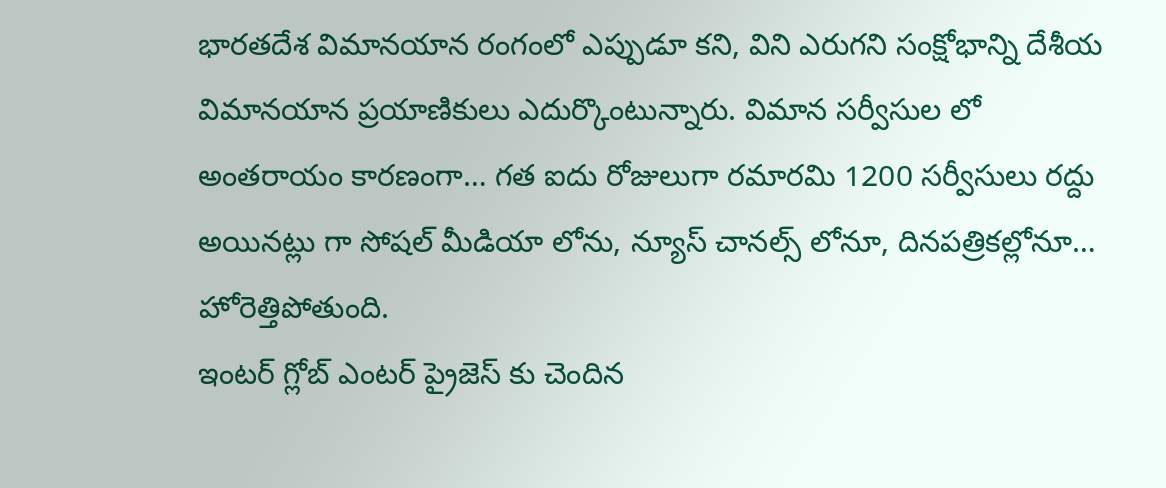భారతదేశ విమానయాన రంగంలో ఎప్పుడూ కని, విని ఎరుగని సంక్షోభాన్ని దేశీయ విమానయాన ప్రయాణికులు ఎదుర్కొంటున్నారు. విమాన సర్వీసుల లో అంతరాయం కారణంగా… గత ఐదు రోజులుగా రమారమి 1200 సర్వీసులు రద్దు అయినట్లు గా సోషల్ మీడియా లోను, న్యూస్ చానల్స్ లోనూ, దినపత్రికల్లోనూ… హోరెత్తిపోతుంది.
ఇంటర్ గ్లోబ్ ఎంటర్ ప్రైజెస్ కు చెందిన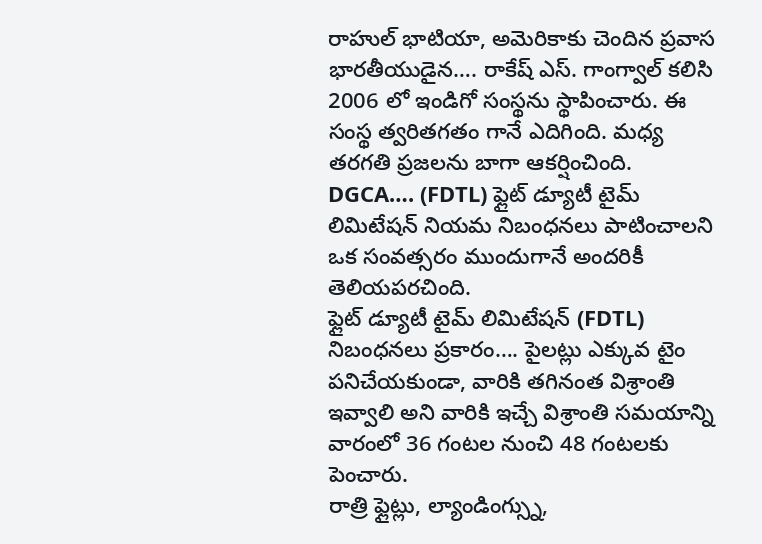రాహుల్ భాటియా, అమెరికాకు చెందిన ప్రవాస భారతీయుడైన…. రాకేష్ ఎస్. గాంగ్వాల్ కలిసి 2006 లో ఇండిగో సంస్థను స్థాపించారు. ఈ సంస్థ త్వరితగతం గానే ఎదిగింది. మధ్య తరగతి ప్రజలను బాగా ఆకర్షించింది.
DGCA…. (FDTL) ఫ్లైట్ డ్యూటీ టైమ్ లిమిటేషన్ నియమ నిబంధనలు పాటించాలని ఒక సంవత్సరం ముందుగానే అందరికీ తెలియపరచింది.
ఫ్లైట్ డ్యూటీ టైమ్ లిమిటేషన్ (FDTL) నిబంధనలు ప్రకారం…. పైలట్లు ఎక్కువ టైం పనిచేయకుండా, వారికి తగినంత విశ్రాంతి ఇవ్వాలి అని వారికి ఇచ్చే విశ్రాంతి సమయాన్ని వారంలో 36 గంటల నుంచి 48 గంటలకు పెంచారు.
రాత్రి ఫ్లైట్లు, ల్యాండింగ్స్ను,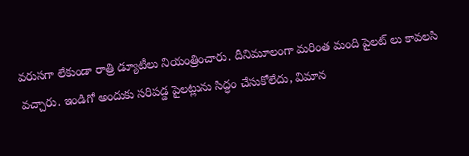వరుసగా లేకుండా రాత్రి డ్యూటీలు నియంత్రించారు. దీనిమూలంగా మరింత మంది పైలట్ లు కావలసి వచ్చారు. ఇండిగో అందుకు సరిపడ్డ పైలట్లును సిద్ధం చేసుకోలేదు, విమాన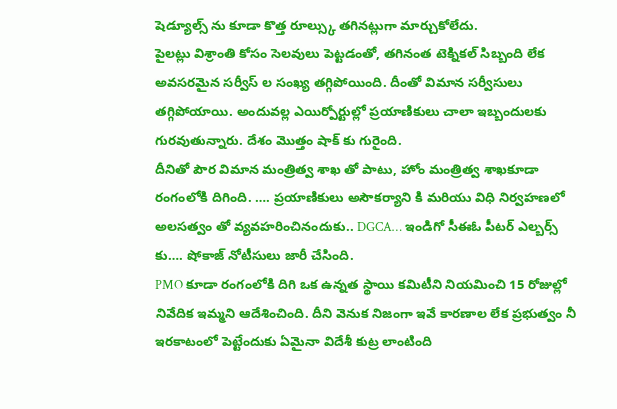షెడ్యూల్స్ ను కూడా కొత్త రూల్స్కు తగినట్లుగా మార్చుకోలేదు.
పైలట్లు విశ్రాంతి కోసం సెలవులు పెట్టడంతో, తగినంత టెక్నికల్ సిబ్బంది లేక అవసరమైన సర్వీస్ ల సంఖ్య తగ్గిపోయింది. దీంతో విమాన సర్వీసులు తగ్గిపోయాయి. అందువల్ల ఎయిర్పోర్టుల్లో ప్రయాణికులు చాలా ఇబ్బందులకు గురవుతున్నారు. దేశం మొత్తం షాక్ కు గురైంది.
దీనితో పౌర విమాన మంత్రిత్వ శాఖ తో పాటు, హోం మంత్రిత్వ శాఖకూడా రంగంలోకి దిగింది. …. ప్రయాణికులు అసౌకర్యాని కి మరియు విధి నిర్వహణలో అలసత్వం తో వ్యవహరించినందుకు.. DGCA… ఇండిగో సీఈఓ పీటర్ ఎల్బర్స్ కు…. షోకాజ్ నోటీసులు జారీ చేసింది.
PMO కూడా రంగంలోకి దిగి ఒక ఉన్నత స్థాయి కమిటీని నియమించి 15 రోజుల్లో నివేదిక ఇమ్మని ఆదేశించింది. దీని వెనుక నిజంగా ఇవే కారణాల లేక ప్రభుత్వం నీ ఇరకాటంలో పెట్టేందుకు ఏమైనా విదేశీ కుట్ర లాంటింది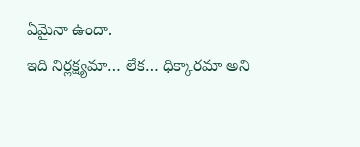ఏమైనా ఉందా.
ఇది నిర్లక్ష్యమా… లేక… ధిక్కారమా అని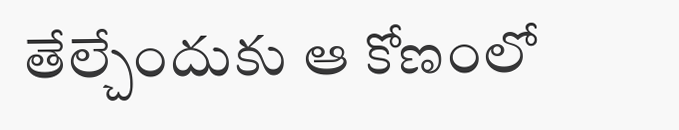తేల్చేందుకు ఆ కోణంలో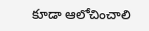కూడా ఆలోచించాలి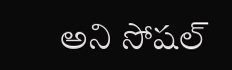అని సోషల్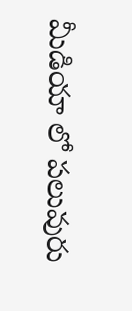మీడియా లో పలువురు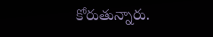కోరుతున్నారు.